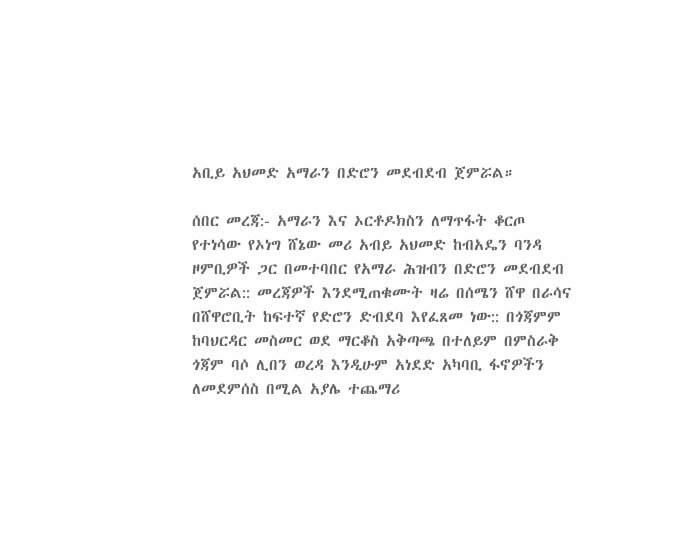አቢይ አህመድ አማራን በድሮን መደብደብ ጀምሯል።

ሰበር መረጃ:- አማራን እና ኦርቶዶክስን ለማጥፋት ቆርጦ የተነሳው የኦነግ ሸኔው መሪ አብይ አህመድ ከብአዴን ባንዳ ዞምቢዎች ጋር በመተባበር የአማራ ሕዝብን በድሮን መደብደብ ጀምሯል:: መረጃዎች እንደሚጠቁሙት ዛሬ በሰሜን ሸዋ በራሳና በሸዋሮቢት ከፍተኛ የድሮን ድብደባ እየፈጸመ ነው:: በጎጃምም ከባህርዳር መስመር ወደ ማርቆስ አቅጣጫ በተለይም በምስራቅ ጎጃም ባሶ ሊበን ወረዳ እንዲሁም አነደድ አካባቢ ፋኖዎችን ለመደምሰስ በሚል አያሌ ተጨማሪ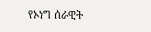የኦነግ ሰራዊት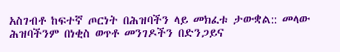አስገብቶ ከፍተኛ ጦርነት በሕዝባችን ላይ መክፈቱ ታውቋል:: መላው ሕዝባችንም በነቂስ ወጥቶ መንገዶችን በድንጋይና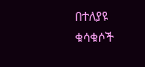በተለያዩ ቁሳቁሶች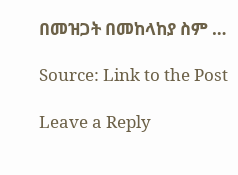በመዝጋት በመከላከያ ስም …

Source: Link to the Post

Leave a Reply